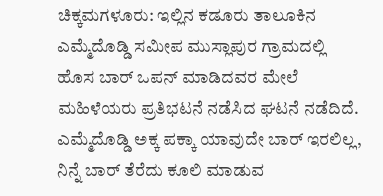ಚಿಕ್ಕಮಗಳೂರು: ಇಲ್ಲಿನ ಕಡೂರು ತಾಲೂಕಿನ ಎಮ್ಮೆದೊಡ್ಡಿ ಸಮೀಪ ಮುಸ್ಲಾಪುರ ಗ್ರಾಮದಲ್ಲಿ ಹೊಸ ಬಾರ್ ಒಪನ್ ಮಾಡಿದವರ ಮೇಲೆ ಮಹಿಳೆಯರು ಪ್ರತಿಭಟನೆ ನಡೆಸಿದ ಘಟನೆ ನಡೆದಿದೆ.
ಎಮ್ಮೆದೊಡ್ಡಿ ಅಕ್ಕ ಪಕ್ಕಾ ಯಾವುದೇ ಬಾರ್ ಇರಲಿಲ್ಲ, ನಿನ್ನೆ ಬಾರ್ ತೆರೆದು ಕೂಲಿ ಮಾಡುವ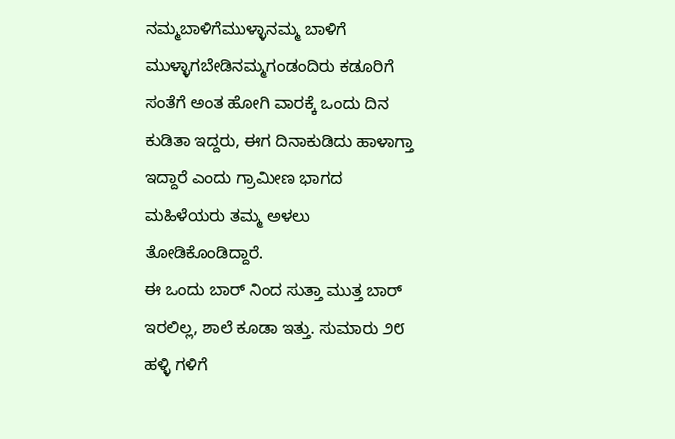ನಮ್ಮಬಾಳಿಗೆಮುಳ್ಳಾನಮ್ಮ ಬಾಳಿಗೆ ಮುಳ್ಳಾಗಬೇಡಿನಮ್ಮಗಂಡಂದಿರು ಕಡೂರಿಗೆ ಸಂತೆಗೆ ಅಂತ ಹೋಗಿ ವಾರಕ್ಕೆ ಒಂದು ದಿನ ಕುಡಿತಾ ಇದ್ದರು, ಈಗ ದಿನಾಕುಡಿದು ಹಾಳಾಗ್ತಾ ಇದ್ದಾರೆ ಎಂದು ಗ್ರಾಮೀಣ ಭಾಗದ ಮಹಿಳೆಯರು ತಮ್ಮ ಅಳಲು ತೋಡಿಕೊಂಡಿದ್ದಾರೆ.
ಈ ಒಂದು ಬಾರ್ ನಿಂದ ಸುತ್ತಾ ಮುತ್ತ ಬಾರ್ ಇರಲಿಲ್ಲ, ಶಾಲೆ ಕೂಡಾ ಇತ್ತು. ಸುಮಾರು ೨೮ ಹಳ್ಳಿ ಗಳಿಗೆ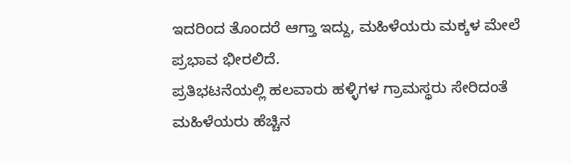ಇದರಿಂದ ತೊಂದರೆ ಆಗ್ತಾ ಇದ್ದು, ಮಹಿಳೆಯರು ಮಕ್ಕಳ ಮೇಲೆ ಪ್ರಭಾವ ಭೀರಲಿದೆ.
ಪ್ರತಿಭಟನೆಯಲ್ಲಿ ಹಲವಾರು ಹಳ್ಳಿಗಳ ಗ್ರಾಮಸ್ಥರು ಸೇರಿದಂತೆ ಮಹಿಳೆಯರು ಹೆಚ್ಚಿನ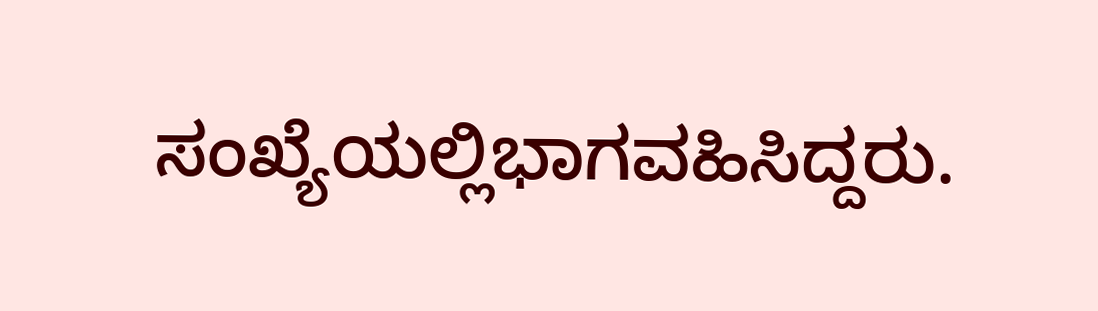ಸಂಖ್ಯೆಯಲ್ಲಿಭಾಗವಹಿಸಿದ್ದರು.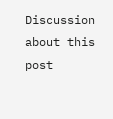Discussion about this post